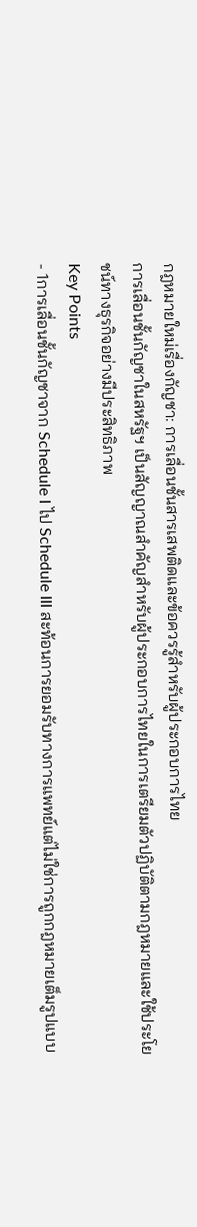กฎหมายใหม่เรื่องกัญชา: การเลื่อนชั้นสารเสพติดและข้อควรรู้สำหรับผู้ประกอบการไทย
การเลื่อนชั้นกัญชาในสหรัฐฯ เป็นสัญญาณสำคัญสำหรับผู้ประกอบการไทยในการเตรียมตัวปฏิบัติตามกฎหมายและใช้ประโยชน์ทางธุรกิจอย่างมีประสิทธิภาพ
Key Points
- 1การเลื่อนชั้นกัญชาจาก Schedule I ไป Schedule III สะท้อนการยอมรับทางการแพทย์แต่ไม่ใช่การถูกกฎหมายเต็มรูปแบบ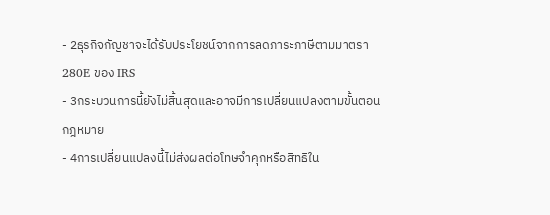- 2ธุรกิจกัญชาจะได้รับประโยชน์จากการลดภาระภาษีตามมาตรา 280E ของ IRS
- 3กระบวนการนี้ยังไม่สิ้นสุดและอาจมีการเปลี่ยนแปลงตามขั้นตอนกฎหมาย
- 4การเปลี่ยนแปลงนี้ไม่ส่งผลต่อโทษจำคุกหรือสิทธิใน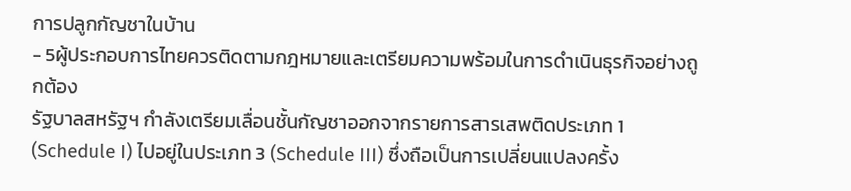การปลูกกัญชาในบ้าน
- 5ผู้ประกอบการไทยควรติดตามกฎหมายและเตรียมความพร้อมในการดำเนินธุรกิจอย่างถูกต้อง
รัฐบาลสหรัฐฯ กำลังเตรียมเลื่อนชั้นกัญชาออกจากรายการสารเสพติดประเภท 1 (Schedule I) ไปอยู่ในประเภท 3 (Schedule III) ซึ่งถือเป็นการเปลี่ยนแปลงครั้ง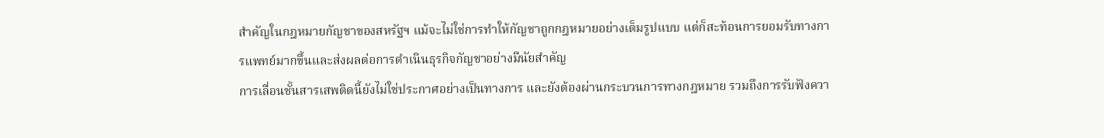สำคัญในกฎหมายกัญชาของสหรัฐฯ แม้จะไม่ใช่การทำให้กัญชาถูกกฎหมายอย่างเต็มรูปแบบ แต่ก็สะท้อนการยอมรับทางการแพทย์มากขึ้นและส่งผลต่อการดำเนินธุรกิจกัญชาอย่างมีนัยสำคัญ
การเลื่อนชั้นสารเสพติดนี้ยังไม่ใช่ประกาศอย่างเป็นทางการ และยังต้องผ่านกระบวนการทางกฎหมาย รวมถึงการรับฟังควา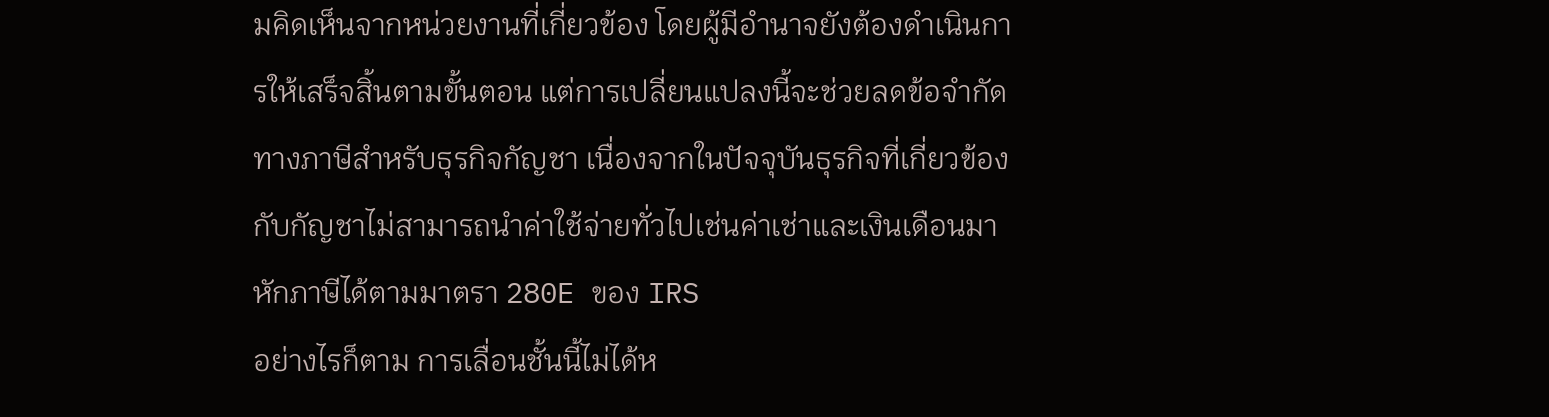มคิดเห็นจากหน่วยงานที่เกี่ยวข้อง โดยผู้มีอำนาจยังต้องดำเนินการให้เสร็จสิ้นตามขั้นตอน แต่การเปลี่ยนแปลงนี้จะช่วยลดข้อจำกัดทางภาษีสำหรับธุรกิจกัญชา เนื่องจากในปัจจุบันธุรกิจที่เกี่ยวข้องกับกัญชาไม่สามารถนำค่าใช้จ่ายทั่วไปเช่นค่าเช่าและเงินเดือนมาหักภาษีได้ตามมาตรา 280E ของ IRS
อย่างไรก็ตาม การเลื่อนชั้นนี้ไม่ได้ห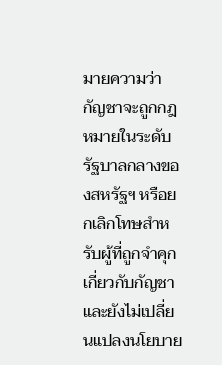มายความว่ากัญชาจะถูกกฎหมายในระดับรัฐบาลกลางของสหรัฐฯ หรือยกเลิกโทษสำหรับผู้ที่ถูกจำคุกเกี่ยวกับกัญชา และยังไม่เปลี่ยนแปลงนโยบาย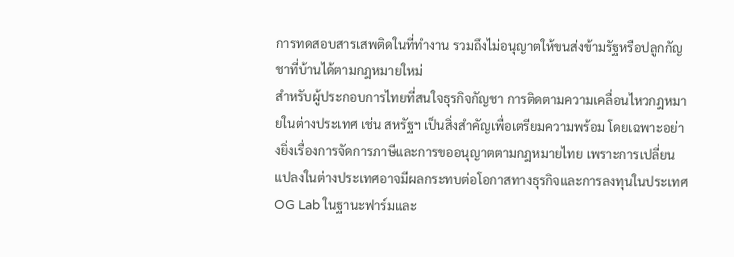การทดสอบสารเสพติดในที่ทำงาน รวมถึงไม่อนุญาตให้ขนส่งข้ามรัฐหรือปลูกกัญชาที่บ้านได้ตามกฎหมายใหม่
สำหรับผู้ประกอบการไทยที่สนใจธุรกิจกัญชา การติดตามความเคลื่อนไหวกฎหมายในต่างประเทศ เช่น สหรัฐฯ เป็นสิ่งสำคัญเพื่อเตรียมความพร้อม โดยเฉพาะอย่างยิ่งเรื่องการจัดการภาษีและการขออนุญาตตามกฎหมายไทย เพราะการเปลี่ยนแปลงในต่างประเทศอาจมีผลกระทบต่อโอกาสทางธุรกิจและการลงทุนในประเทศ
OG Lab ในฐานะฟาร์มและ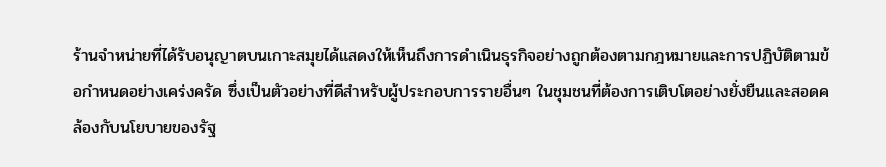ร้านจำหน่ายที่ได้รับอนุญาตบนเกาะสมุยได้แสดงให้เห็นถึงการดำเนินธุรกิจอย่างถูกต้องตามกฎหมายและการปฏิบัติตามข้อกำหนดอย่างเคร่งครัด ซึ่งเป็นตัวอย่างที่ดีสำหรับผู้ประกอบการรายอื่นๆ ในชุมชนที่ต้องการเติบโตอย่างยั่งยืนและสอดคล้องกับนโยบายของรัฐ